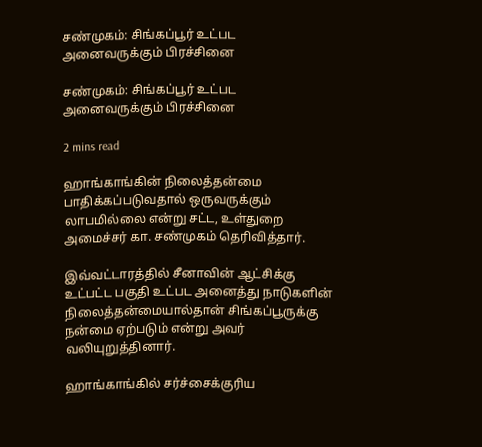சண்முகம்: சிங்கப்பூர் உட்பட அனைவருக்கும் பிரச்சினை

சண்முகம்: சிங்கப்பூர் உட்பட அனைவருக்கும் பிரச்சினை

2 mins read

ஹாங்காங்கின் நிலைத்தன்மை பாதிக்கப்படுவதால் ஒருவருக்கும் லாபமில்லை என்று சட்ட, உள்துறை அமைச்சர் கா. சண்முகம் தெரிவித்தார்.

இவ்வட்டாரத்தில் சீனாவின் ஆட்சிக்கு உட்பட்ட பகுதி உட்பட அனைத்து நாடுகளின் நிலைத்தன்மையால்தான் சிங்கப்பூருக்கு நன்மை ஏற்படும் என்று அவர் வலியுறுத்தினார்.

ஹாங்காங்கில் சர்ச்சைக்குரிய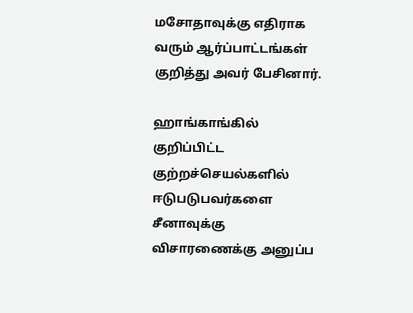மசோதாவுக்கு எதிராக வரும் ஆர்ப்பாட்டங்கள் குறித்து அவர் பேசினார்.

ஹாங்காங்கில் குறிப்பிட்ட குற்றச்செயல்களில் ஈடுபடுபவர்களை சீனாவுக்கு விசாரணைக்கு அனுப்ப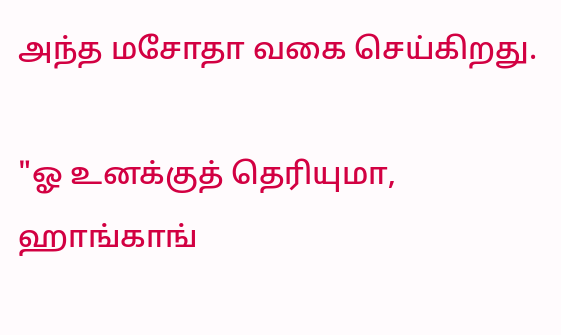அந்த மசோதா வகை செய்கிறது.

"ஓ உனக்குத் தெரியுமா, ஹாங்காங்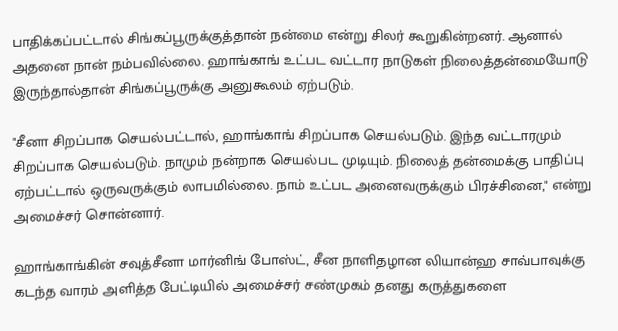பாதிக்கப்பட்டால் சிங்கப்பூருக்குத்தான் நன்மை என்று சிலர் கூறுகின்றனர். ஆனால் அதனை நான் நம்பவில்லை. ஹாங்காங் உட்பட வட்டார நாடுகள் நிலைத்தன்மையோடு இருந்தால்தான் சிங்கப்பூருக்கு அனுகூலம் ஏற்படும்.

"சீனா சிறப்பாக செயல்பட்டால், ஹாங்காங் சிறப்பாக செயல்படும். இந்த வட்டாரமும் சிறப்பாக செயல்படும். நாமும் நன்றாக செயல்பட முடியும். நிலைத் தன்மைக்கு பாதிப்பு ஏற்பட்டால் ஒருவருக்கும் லாபமில்லை. நாம் உட்பட அனைவருக்கும் பிரச்சினை," என்று அமைச்சர் சொன்னார்.

ஹாங்காங்கின் சவுத்சீனா மார்னிங் போஸ்ட், சீன நாளிதழான லியான்ஹ சாவ்பாவுக்கு கடந்த வாரம் அளித்த பேட்டியில் அமைச்சர் சண்முகம் தனது கருத்துகளை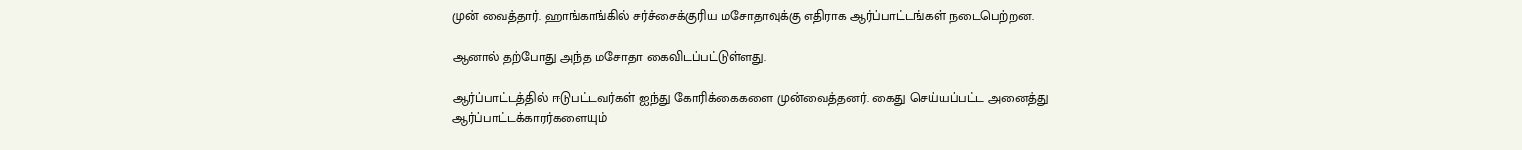முன் வைத்தார். ஹாங்காங்கில் சர்ச்சைக்குரிய மசோதாவுக்கு எதிராக ஆர்ப்பாட்டங்கள் நடைபெற்றன.

ஆனால் தற்போது அந்த மசோதா கைவிடப்பட்டுள்ளது.

ஆர்ப்பாட்டத்தில் ஈடுபட்டவர்கள் ஐந்து கோரிக்கைகளை முன்வைத்தனர். கைது செய்யப்பட்ட அனைத்து ஆர்ப்பாட்டக்காரர்களையும்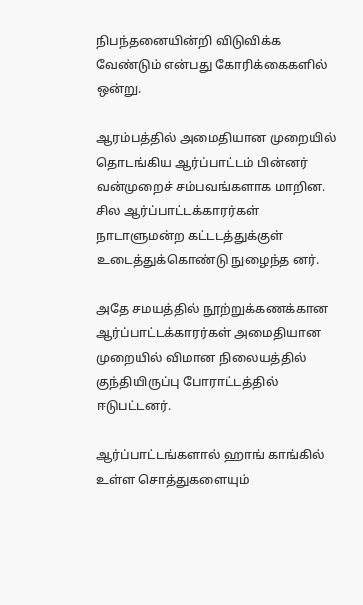நிபந்தனையின்றி விடுவிக்க வேண்டும் என்பது கோரிக்கைகளில் ஒன்று.

ஆரம்பத்தில் அமைதியான முறையில் தொடங்கிய ஆர்ப்பாட்டம் பின்னர் வன்முறைச் சம்பவங்களாக மாறின. சில ஆர்ப்பாட்டக்காரர்கள் நாடாளுமன்ற கட்டடத்துக்குள் உடைத்துக்கொண்டு நுழைந்த னர்.

அதே சமயத்தில் நூற்றுக்கணக்கான ஆர்ப்பாட்டக்காரர்கள் அமைதியான முறையில் விமான நிலையத்தில் குந்தியிருப்பு போராட்டத்தில் ஈடுபட்டனர்.

ஆர்ப்பாட்டங்களால் ஹாங் காங்கில் உள்ள சொத்துகளையும்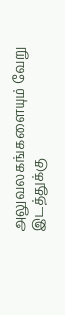அலுவலகங்களையும் வேறு இடத்துக்கு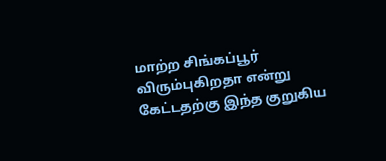மாற்ற சிங்கப்பூர் விரும்புகிறதா என்று கேட்டதற்கு இந்த குறுகிய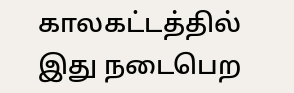காலகட்டத்தில் இது நடைபெற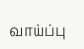வாய்ப்பு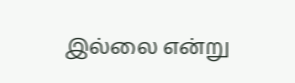இல்லை என்று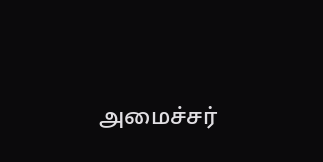அமைச்சர்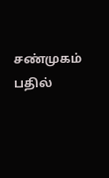சண்முகம் பதில்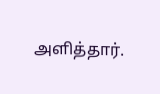அளித்தார்.